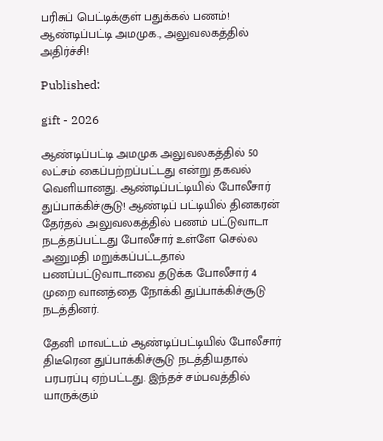பரிசுப் பெட்டிக்குள் பதுக்கல் பணம்! ஆண்டிப்பட்டி அமமுக., அலுவலகத்தில் அதிர்ச்சி!

Published:

gift - 2026

ஆண்டிப்பட்டி அமமுக அலுவலகத்தில் 50 லட்சம் கைப்பற்றப்பட்டது என்று தகவல் வெளியானது. ஆண்டிப்பட்டியில் போலீசார் துப்பாக்கிச்சூடு! ஆண்டிப் பட்டியில் தினகரன் தேர்தல் அலுவலகத்தில் பணம் பட்டுவாடா நடத்தப்பட்டது போலீசார் உள்ளே செல்ல அனுமதி மறுக்கப்பட்டதால் பணப்பட்டுவாடாவை தடுக்க போலீசார் 4 முறை வானத்தை நோக்கி துப்பாக்கிச்சூடு நடத்தினர்.

தேனி மாவட்டம் ஆண்டிப்பட்டியில் போலீசார் திடீரென துப்பாக்கிச்சூடு நடத்தியதால் பரபரப்பு ஏற்பட்டது. இந்தச் சம்பவத்தில் யாருக்கும்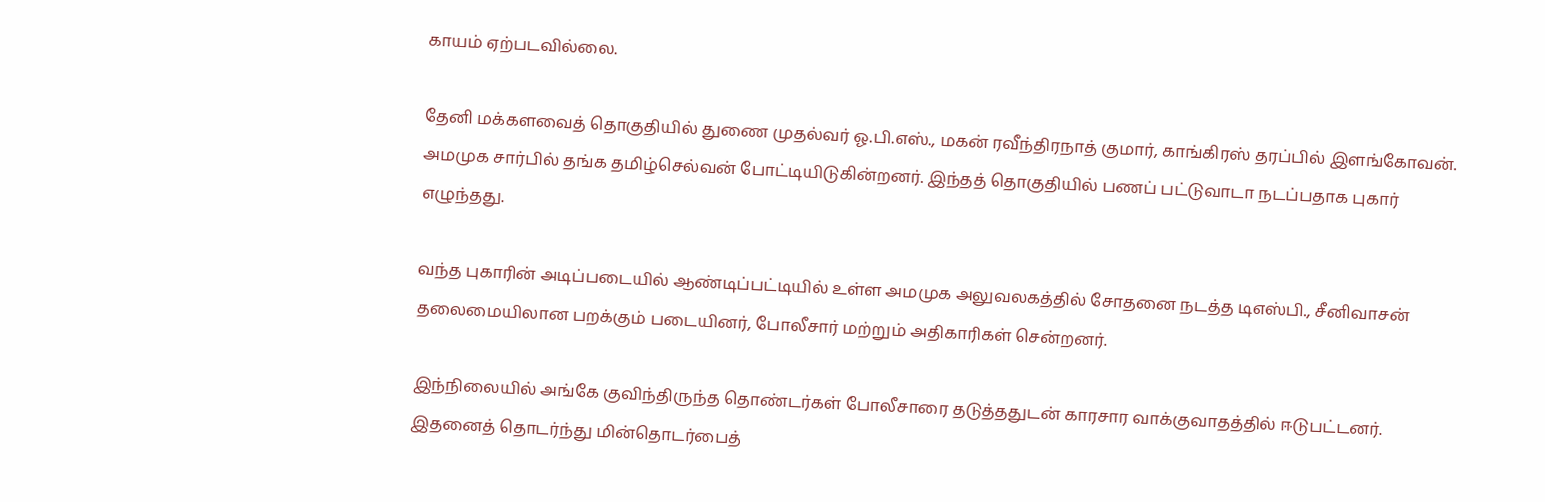காயம் ஏற்படவில்லை.

தேனி மக்களவைத் தொகுதியில் துணை முதல்வர் ஓ.பி.எஸ்., மகன் ரவீந்திரநாத் குமார், காங்கிரஸ் தரப்பில் இளங்கோவன். அமமுக சார்பில் தங்க தமிழ்செல்வன் போட்டியிடுகின்றனர். இந்தத் தொகுதியில் பணப் பட்டுவாடா நடப்பதாக புகார் எழுந்தது.

வந்த புகாரின் அடிப்படையில் ஆண்டிப்பட்டியில் உள்ள அமமுக அலுவலகத்தில் சோதனை நடத்த டிஎஸ்பி., சீனிவாசன் தலைமையிலான பறக்கும் படையினர், போலீசார் மற்றும் அதிகாரிகள் சென்றனர்.

இந்நிலையில் அங்கே குவிந்திருந்த தொண்டர்கள் போலீசாரை தடுத்ததுடன் காரசார வாக்குவாதத்தில் ஈடுபட்டனர். இதனைத் தொடர்ந்து மின்தொடர்பைத்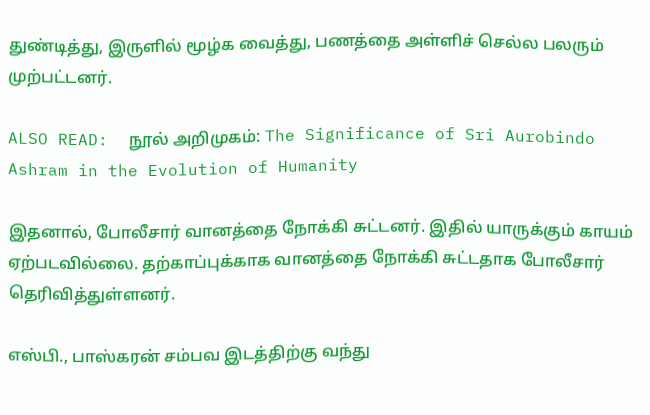துண்டித்து, இருளில் மூழ்க வைத்து, பணத்தை அள்ளிச் செல்ல பலரும் முற்பட்டனர்.

ALSO READ:  நூல் அறிமுகம்: The Significance of Sri Aurobindo Ashram in the Evolution of Humanity

இதனால், போலீசார் வானத்தை நோக்கி சுட்டனர். இதில் யாருக்கும் காயம் ஏற்படவில்லை. தற்காப்புக்காக வானத்தை நோக்கி சுட்டதாக போலீசார் தெரிவித்துள்ளனர்.

எஸ்பி., பாஸ்கரன் சம்பவ இடத்திற்கு வந்து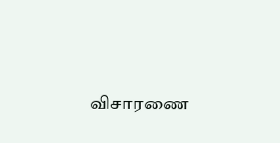விசாரணை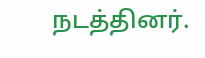நடத்தினர்.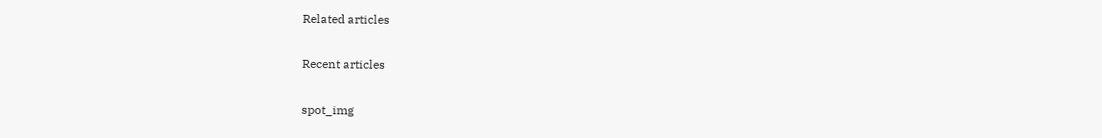Related articles

Recent articles

spot_img